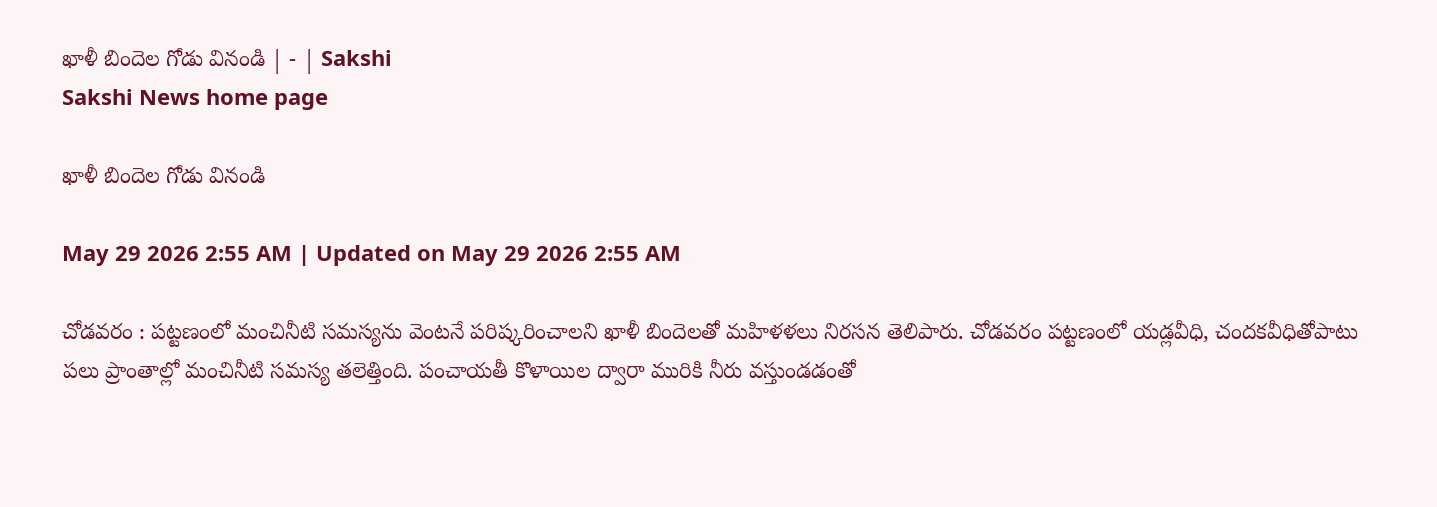ఖాళీ బిందెల గోడు వినండి | - | Sakshi
Sakshi News home page

ఖాళీ బిందెల గోడు వినండి

May 29 2026 2:55 AM | Updated on May 29 2026 2:55 AM

చోడవరం : పట్టణంలో మంచినీటి సమస్యను వెంటనే పరిష్కరించాలని ఖాళీ బిందెలతో మహిళళలు నిరసన తెలిపారు. చోడవరం పట్టణంలో యడ్లవీధి, చందకవీధితోపాటు పలు ప్రాంతాల్లో మంచినీటి సమస్య తలెత్తింది. పంచాయతీ కొళాయిల ద్వారా మురికి నీరు వస్తుండడంతో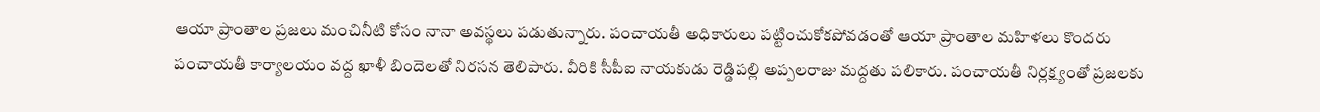ఆయా ప్రాంతాల ప్రజలు మంచినీటి కోసం నానా అవస్థలు పడుతున్నారు. పంచాయతీ అధికారులు పట్టించుకోకపోవడంతో ఆయా ప్రాంతాల మహిళలు కొందరు పంచాయతీ కార్యాలయం వద్ద ఖాళీ బిందెలతో నిరసన తెలిపారు. వీరికి సీపీఐ నాయకుడు రెడ్డిపల్లి అప్పలరాజు మద్దతు పలికారు. పంచాయతీ నిర్లక్ష్యంతో ప్రజలకు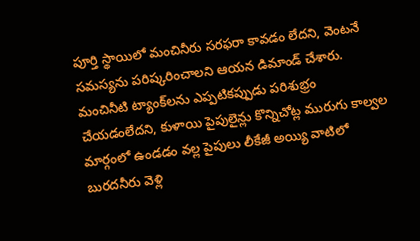పూర్తి స్థాయిలో మంచినీరు సరఫరా కావడం లేదని, వెంటనే సమస్యను పరిష్కరించాలని ఆయన డిమాండ్‌ చేశారు. మంచినీటి ట్యాంక్‌లను ఎప్పటికప్పుడు పరిశుభ్రం చేయడంలేదని, కుళాయి పైపులైన్లు కొన్నిచోట్ల మురుగు కాల్వల మార్గంలో ఉండడం వల్ల పైపులు లీకేజీ అయ్యి వాటిలో బురదనీరు వెళ్లి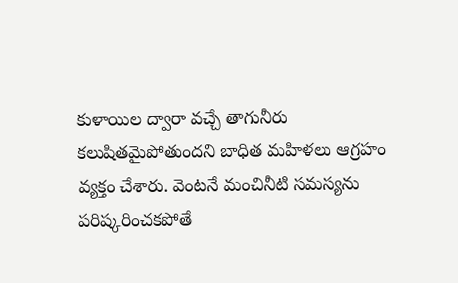కుళాయిల ద్వారా వచ్చే తాగునీరు కలుషితమైపోతుందని బాధిత మహిళలు ఆగ్రహం వ్యక్తం చేశారు. వెంటనే మంచినీటి సమస్యను పరిష్కరించకపోతే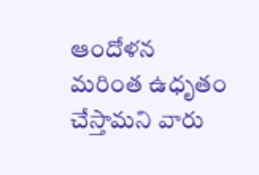ఆందోళన మరింత ఉధృతం చేస్తామని వారు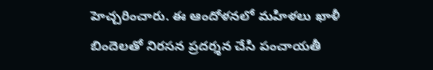హెచ్చరించారు. ఈ ఆందోళనలో మహిళలు ఖాళీ బిందెలతో నిరసన ప్రదర్శన చేసి పంచాయతీ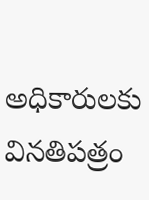అధికారులకు వినతిపత్రం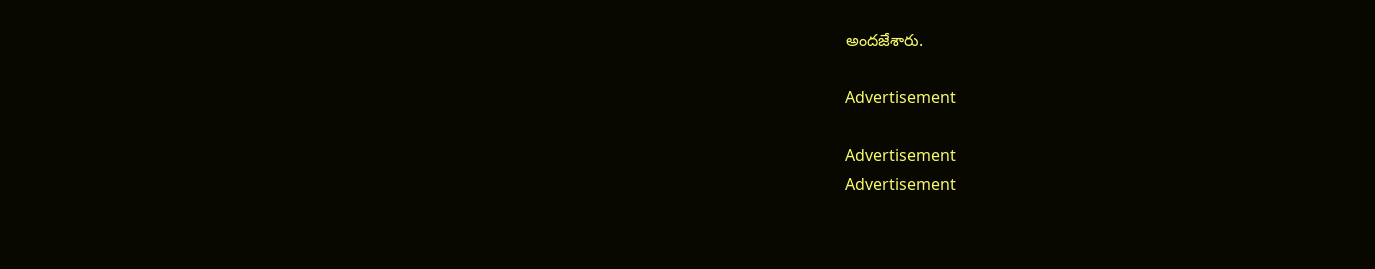అందజేశారు.

Advertisement

Advertisement
Advertisement